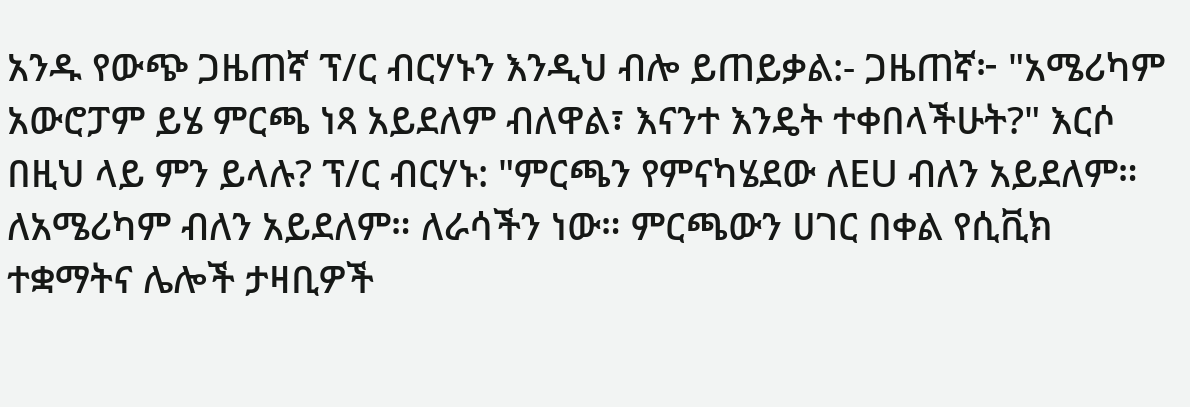አንዱ የውጭ ጋዜጠኛ ፕ/ር ብርሃኑን እንዲህ ብሎ ይጠይቃል:- ጋዜጠኛ፦ "አሜሪካም አውሮፓም ይሄ ምርጫ ነጻ አይደለም ብለዋል፣ እናንተ እንዴት ተቀበላችሁት?" እርሶ በዚህ ላይ ምን ይላሉ? ፕ/ር ብርሃኑ: "ምርጫን የምናካሄደው ለEU ብለን አይደለም። ለአሜሪካም ብለን አይደለም። ለራሳችን ነው። ምርጫውን ሀገር በቀል የሲቪክ ተቋማትና ሌሎች ታዛቢዎች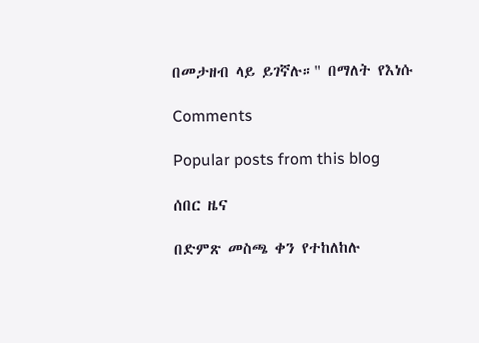በመታዘብ ላይ ይገኛሉ።" በማለት የእነሱ

Comments

Popular posts from this blog

ሰበር ዜና

በድምጽ መስጫ ቀን የተከለከሉ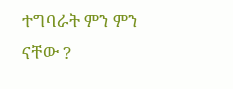ተግባራት ምን ምን ናቸው ?